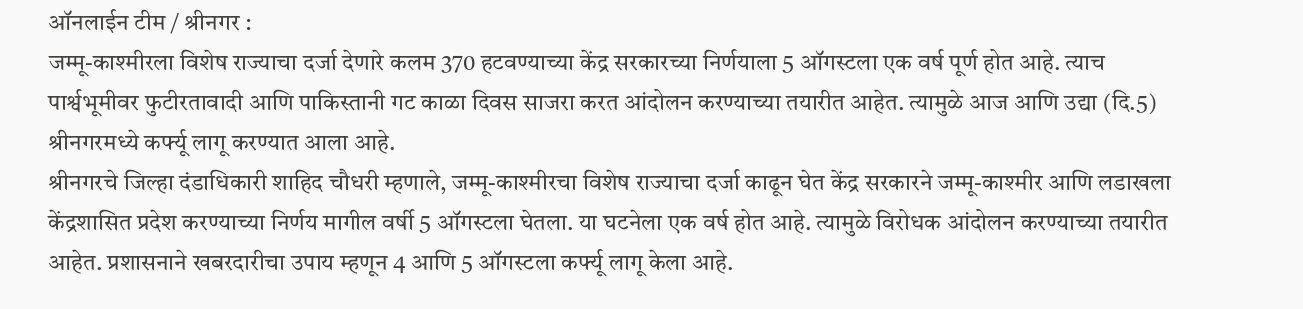ऑनलाईन टीम / श्रीनगर :
जम्मू-काश्मीरला विशेष राज्याचा दर्जा देणारे कलम 370 हटवण्याच्या केंद्र सरकारच्या निर्णयाला 5 ऑगस्टला एक वर्ष पूर्ण होत आहे. त्याच पार्श्वभूमीवर फुटीरतावादी आणि पाकिस्तानी गट काळा दिवस साजरा करत आंदोलन करण्याच्या तयारीत आहेत. त्यामुळे आज आणि उद्या (दि.5) श्रीनगरमध्ये कर्फ्यू लागू करण्यात आला आहे.
श्रीनगरचे जिल्हा दंडाधिकारी शाहिद चौधरी म्हणाले, जम्मू-काश्मीरचा विशेष राज्याचा दर्जा काढून घेत केंद्र सरकारने जम्मू-काश्मीर आणि लडाखला केंद्रशासित प्रदेश करण्याच्या निर्णय मागील वर्षी 5 ऑगस्टला घेतला. या घटनेला एक वर्ष होत आहे. त्यामुळे विरोधक आंदोलन करण्याच्या तयारीत आहेत. प्रशासनाने खबरदारीचा उपाय म्हणून 4 आणि 5 ऑगस्टला कर्फ्यू लागू केला आहे.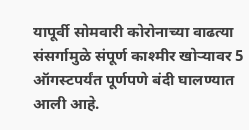यापूर्वी सोमवारी कोरोनाच्या वाढत्या संसर्गामुळे संपूर्ण काश्मीर खोऱ्यावर 5 ऑगस्टपर्यंत पूर्णपणे बंदी घालण्यात आली आहे.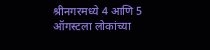श्रीनगरमध्ये 4 आणि 5 ऑगस्टला लोकांच्या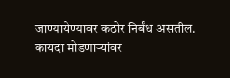जाण्यायेण्यावर कठोर निर्बंध असतील. कायदा मोडणाऱ्यांवर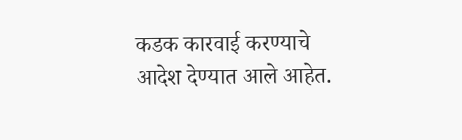कडक कारवाई करण्याचे आदेश देण्यात आले आहेत.